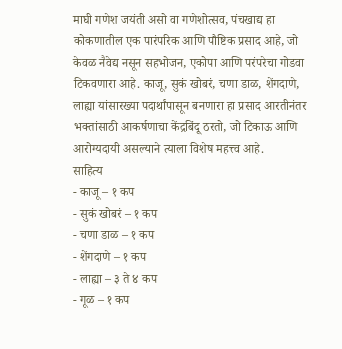माघी गणेश जयंती असो वा गणेशोत्सव, पंचखाद्य हा कोकणातील एक पारंपरिक आणि पौष्टिक प्रसाद आहे, जो केवळ नैवेद्य नसून सहभोजन, एकोपा आणि परंपरेचा गोडवा टिकवणारा आहे. काजू, सुकं खोबरं, चणा डाळ, शेंगदाणे, लाह्या यांसारख्या पदार्थांपासून बनणारा हा प्रसाद आरतीनंतर भक्तांसाठी आकर्षणाचा केंद्रबिंदू ठरतो, जो टिकाऊ आणि आरोग्यदायी असल्याने त्याला विशेष महत्त्व आहे.
साहित्य
- काजू – १ कप
- सुकं खोबरं – १ कप
- चणा डाळ – १ कप
- शेंगदाणे – १ कप
- लाह्या – ३ ते ४ कप
- गूळ – १ कप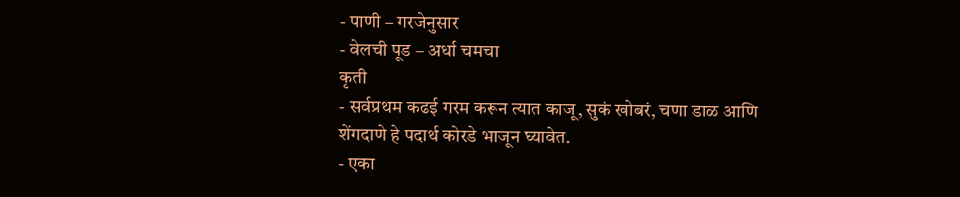- पाणी – गरजेनुसार
- वेलची पूड – अर्धा चमचा
कृती
- सर्वप्रथम कढई गरम करून त्यात काजू, सुकं खोबरं, चणा डाळ आणि शेंगदाणे हे पदार्थ कोरडे भाजून घ्यावेत.
- एका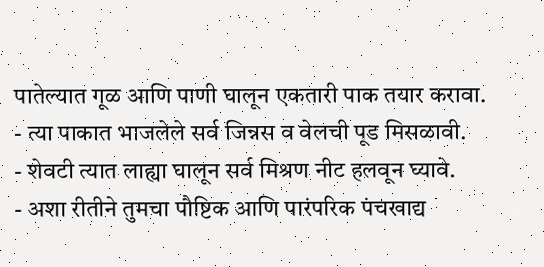पातेल्यात गूळ आणि पाणी घालून एकतारी पाक तयार करावा.
- त्या पाकात भाजलेले सर्व जिन्नस व वेलची पूड मिसळावी.
- शेवटी त्यात लाह्या घालून सर्व मिश्रण नीट हलवून घ्यावे.
- अशा रीतीने तुमचा पौष्टिक आणि पारंपरिक पंचखाद्य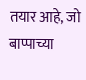तयार आहे, जो बाप्पाच्या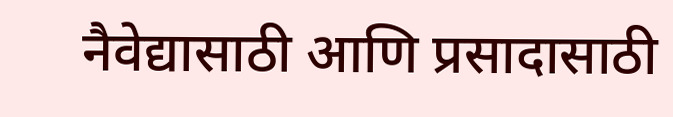नैवेद्यासाठी आणि प्रसादासाठी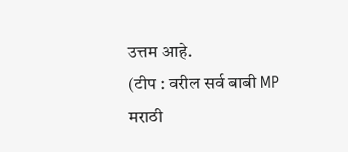उत्तम आहे.
(टीप : वरील सर्व बाबी MP मराठी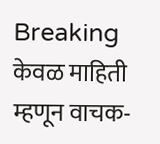Breaking केवळ माहिती म्हणून वाचक-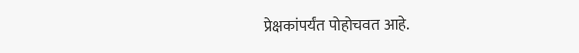प्रेक्षकांपर्यंत पोहोचवत आहे.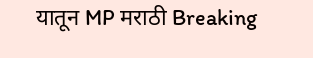यातून MP मराठी Breaking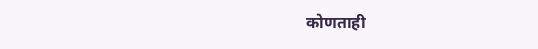कोणताही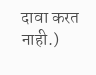दावा करत नाही.)